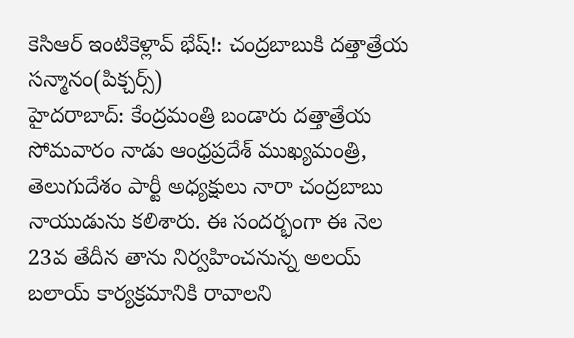కెసిఆర్ ఇంటికెళ్లావ్ భేష్!: చంద్రబాబుకి దత్తాత్రేయ సన్మానం(పిక్చర్స్)
హైదరాబాద్: కేంద్రమంత్రి బండారు దత్తాత్రేయ సోమవారం నాడు ఆంధ్రప్రదేశ్ ముఖ్యమంత్రి, తెలుగుదేశం పార్టీ అధ్యక్షులు నారా చంద్రబాబు నాయుడును కలిశారు. ఈ సందర్భంగా ఈ నెల 23వ తేదీన తాను నిర్వహించనున్న అలయ్ బలాయ్ కార్యక్రమానికి రావాలని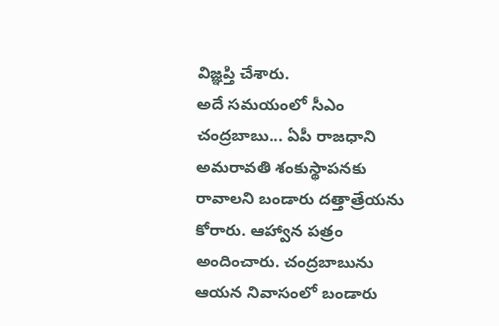విజ్ఞప్తి చేశారు.
అదే సమయంలో సీఎం చంద్రబాబు... ఏపీ రాజధాని అమరావతి శంకుస్థాపనకు రావాలని బండారు దత్తాత్రేయను కోరారు. ఆహ్వాన పత్రం అందించారు. చంద్రబాబును ఆయన నివాసంలో బండారు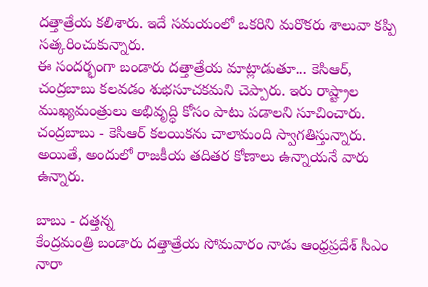దత్తాత్రేయ కలిశారు. ఇదే సమయంలో ఒకరిని మరొకరు శాలువా కప్పి సత్కరించుకున్నారు.
ఈ సందర్భంగా బండారు దత్తాత్రేయ మాట్లాడుతూ... కెసిఆర్, చంద్రబాబు కలవడం శుభసూచకమని చెప్పారు. ఇరు రాష్ట్రాల ముఖ్యమంత్రులు అభివృద్ధి కోసం పాటు పడాలని సూచించారు. చంద్రబాబు - కెసిఆర్ కలయికను చాలామంది స్వాగతిస్తున్నారు. అయితే, అందులో రాజకీయ తదితర కోణాలు ఉన్నాయనే వారు ఉన్నారు.

బాబు - దత్తన్న
కేంద్రమంత్రి బండారు దత్తాత్రేయ సోమవారం నాడు ఆంధ్రప్రదేశ్ సీఎం నారా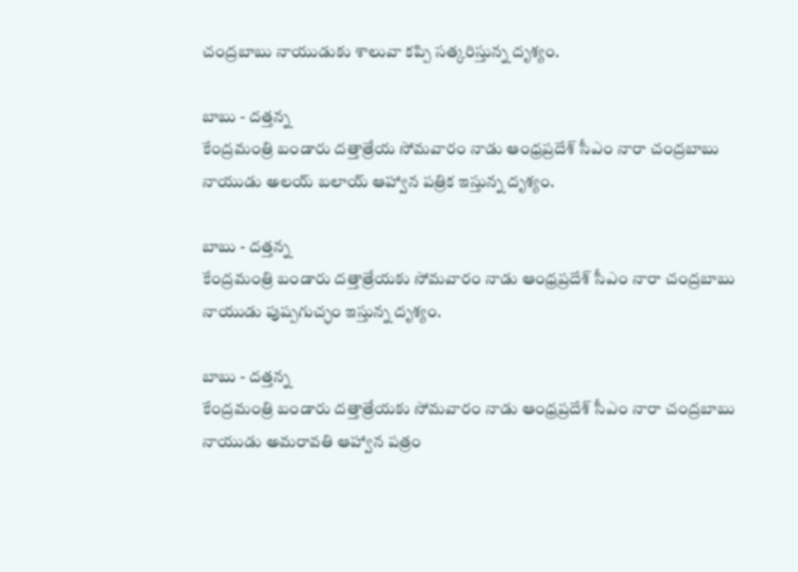చంద్రబాబు నాయుడుకు శాలువా కప్పి సత్కరిస్తున్న దృశ్యం.

బాబు - దత్తన్న
కేంద్రమంత్రి బండారు దత్తాత్రేయ సోమవారం నాడు ఆంధ్రప్రదేశ్ సీఎం నారా చంద్రబాబు నాయుడు అలయ్ బలాయ్ ఆహ్వాన పత్రిక ఇస్తున్న దృశ్యం.

బాబు - దత్తన్న
కేంద్రమంత్రి బండారు దత్తాత్రేయకు సోమవారం నాడు ఆంధ్రప్రదేశ్ సీఎం నారా చంద్రబాబు నాయుడు పుష్పగుచ్ఛం ఇస్తున్న దృశ్యం.

బాబు - దత్తన్న
కేంద్రమంత్రి బండారు దత్తాత్రేయకు సోమవారం నాడు ఆంధ్రప్రదేశ్ సీఎం నారా చంద్రబాబు నాయుడు అమరావతి ఆహ్వాన పత్రం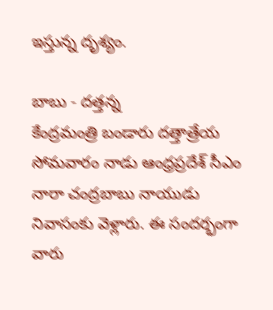ఇస్తున్న దృశ్యం.

బాబు - దత్తన్న
కేంద్రమంత్రి బండారు దత్తాత్రేయ సోమవారం నాడు ఆంధ్రప్రదేశ్ సీఎం నారా చంద్రబాబు నాయుడు నివాసంకు వెళ్లారు. ఈ సందర్భంగా వారు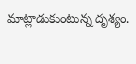మాట్లాడుకుంటున్న దృశ్యం.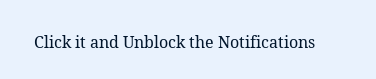Click it and Unblock the Notifications